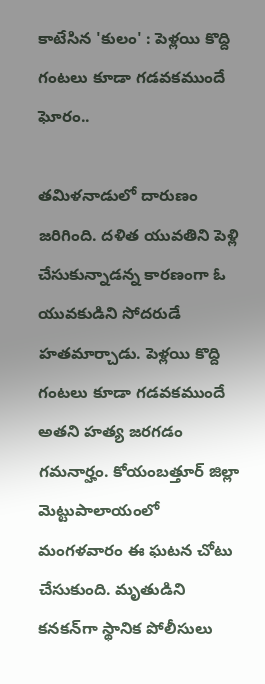కాటేసిన 'కులం' : పెళ్లయి కొద్ది గంటలు కూడా గడవకముందే ఘోరం..

తమిళనాడులో దారుణం జరిగింది. దళిత యువతిని పెళ్లి చేసుకున్నాడన్న కారణంగా ఓ యువకుడిని సోదరుడే హతమార్చాడు. పెళ్లయి కొద్ది గంటలు కూడా గడవకముందే అతని హత్య జరగడం గమనార్హం. కోయంబత్తూర్ జిల్లా మెట్టుపాలాయంలో మంగళవారం ఈ ఘటన చోటు చేసుకుంది. మృతుడిని కనకన్‌గా స్థానిక పోలీసులు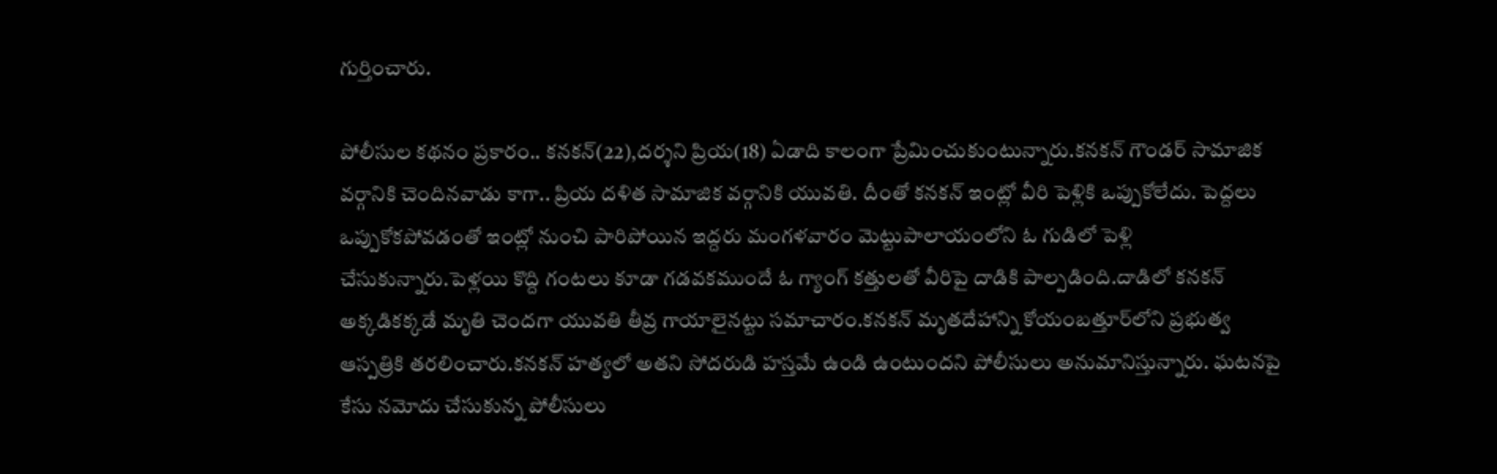గుర్తించారు.

పోలీసుల కథనం ప్రకారం.. కనకన్(22),దర్శని ప్రియ(18) ఏడాది కాలంగా ప్రేమించుకుంటున్నారు.కనకన్ గౌండర్ సామాజిక వర్గానికి చెందినవాడు కాగా.. ప్రియ దళిత సామాజిక వర్గానికి యువతి. దీంతో కనకన్ ఇంట్లో వీరి పెళ్లికి ఒప్పుకోలేదు. పెద్దలు ఒప్పుకోకపోవడంతో ఇంట్లో నుంచి పారిపోయిన ఇద్దరు మంగళవారం మెట్టుపాలాయంలోని ఓ గుడిలో పెళ్లి చేసుకున్నారు.పెళ్లయి కొద్ది గంటలు కూడా గడవకముందే ఓ గ్యాంగ్ కత్తులతో వీరిపై దాడికి పాల్పడింది.దాడిలో కనకన్ అక్కడికక్కడే మృతి చెందగా యువతి తీవ్ర గాయాలైనట్టు సమాచారం.కనకన్ మృతదేహాన్ని కోయంబత్తూర్‌లోని ప్రభుత్వ ఆస్పత్రికి తరలించారు.కనకన్ హత్యలో అతని సోదరుడి హస్తమే ఉండి ఉంటుందని పోలీసులు అనుమానిస్తున్నారు. ఘటనపై కేసు నమోదు చేసుకున్న పోలీసులు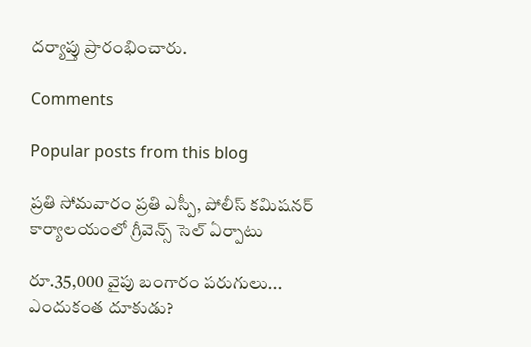దర్యాప్తు ప్రారంభించారు.

Comments

Popular posts from this blog

ప్రతి సోమవారం ప్రతి ఎస్పీ, పోలీస్ కమిషనర్ కార్యాలయంలో గ్రీవెన్స్ సెల్ ఏర్పాటు

రూ.35,000 వైపు బంగారం పరుగులు... ఎందుకంత దూకుడు?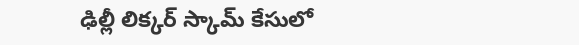ఢిల్లీ లిక్కర్ స్కామ్‌ కేసులో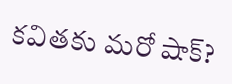కవితకు మరో షాక్?